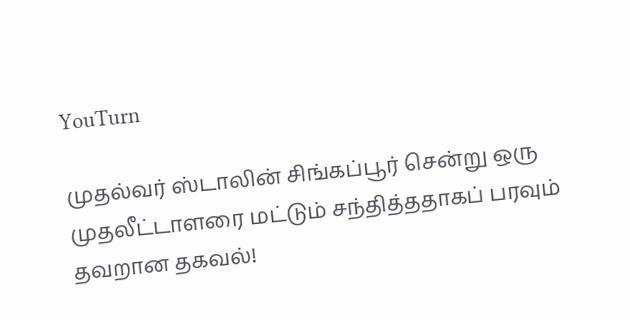YouTurn

முதல்வர் ஸ்டாலின் சிங்கப்பூர் சென்று ஒரு முதலீட்டாளரை மட்டும் சந்தித்ததாகப் பரவும் தவறான தகவல்!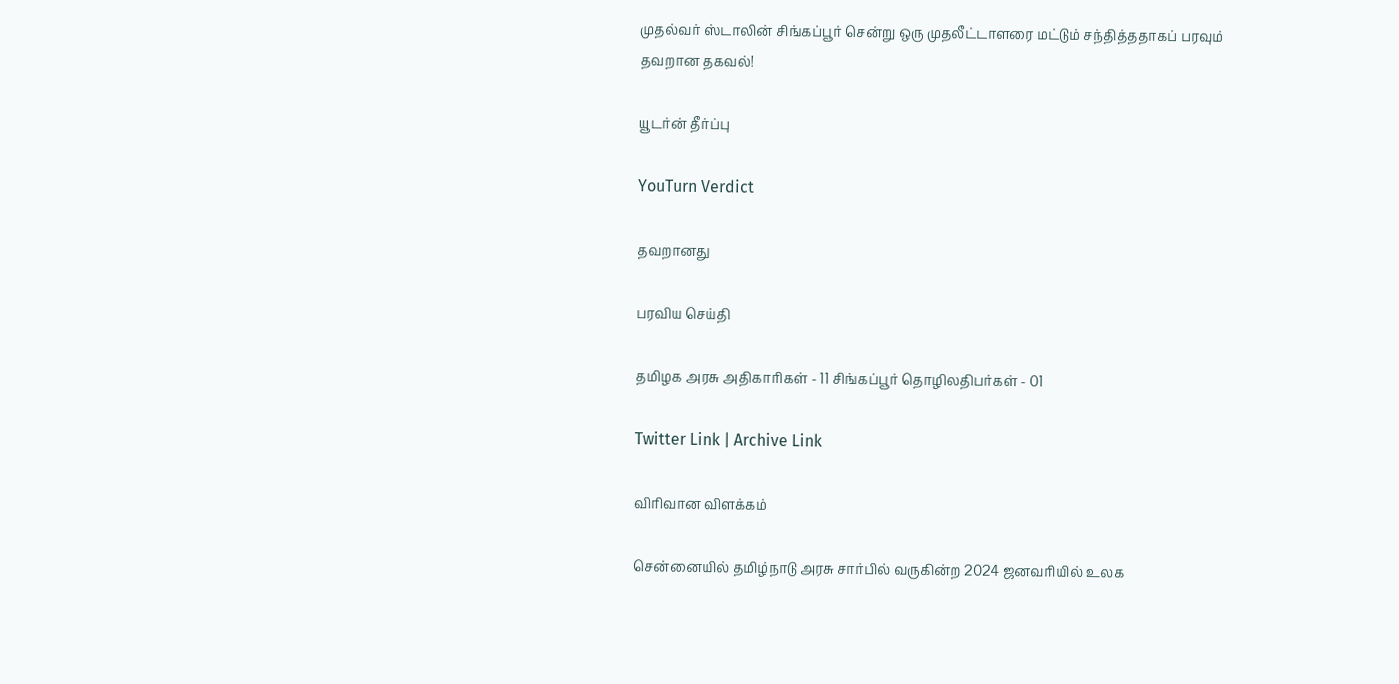முதல்வர் ஸ்டாலின் சிங்கப்பூர் சென்று ஒரு முதலீட்டாளரை மட்டும் சந்தித்ததாகப் பரவும் தவறான தகவல்!

யூடர்ன் தீர்ப்பு

YouTurn Verdict

தவறானது

பரவிய செய்தி

தமிழக அரசு அதிகாரிகள் - 11 சிங்கப்பூர் தொழிலதிபர்கள் - 01

Twitter Link | Archive Link

விரிவான விளக்கம்

சென்னையில் தமிழ்நாடு அரசு சார்பில் வருகின்ற 2024 ஜனவரியில் உலக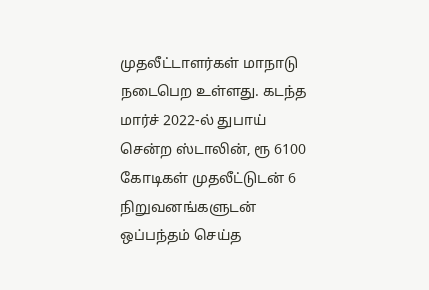முதலீட்டாளர்கள் மாநாடு நடைபெற உள்ளது. கடந்த மார்ச் 2022-ல் துபாய் சென்ற ஸ்டாலின், ரூ 6100 கோடிகள் முதலீட்டுடன் 6 நிறுவனங்களுடன் ஒப்பந்தம் செய்த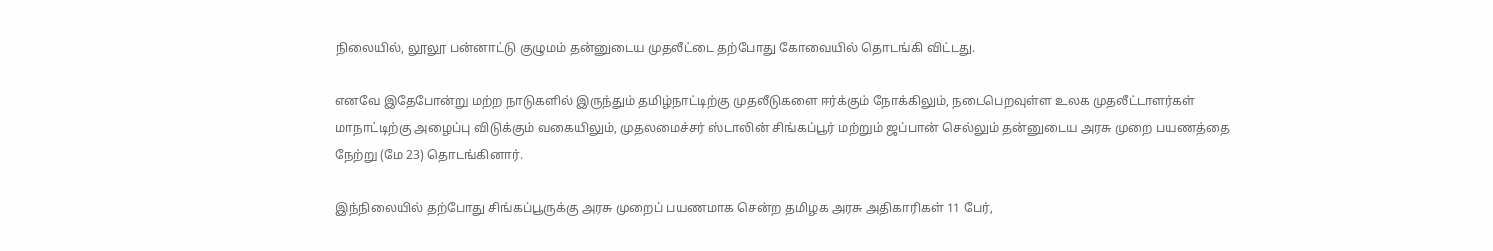நிலையில், லூலூ பன்னாட்டு குழுமம் தன்னுடைய முதலீட்டை தற்போது கோவையில் தொடங்கி விட்டது.

எனவே இதேபோன்று மற்ற நாடுகளில் இருந்தும் தமிழ்நாட்டிற்கு முதலீடுகளை ஈர்க்கும் நோக்கிலும், நடைபெறவுள்ள உலக முதலீட்டாளர்கள் மாநாட்டிற்கு அழைப்பு விடுக்கும் வகையிலும், முதலமைச்சர் ஸ்டாலின் சிங்கப்பூர் மற்றும் ஜப்பான் செல்லும் தன்னுடைய அரசு முறை பயணத்தை நேற்று (மே 23) தொடங்கினார்.

இந்நிலையில் தற்போது சிங்கப்பூருக்கு அரசு முறைப் பயணமாக சென்ற தமிழக அரசு அதிகாரிகள் 11 பேர்,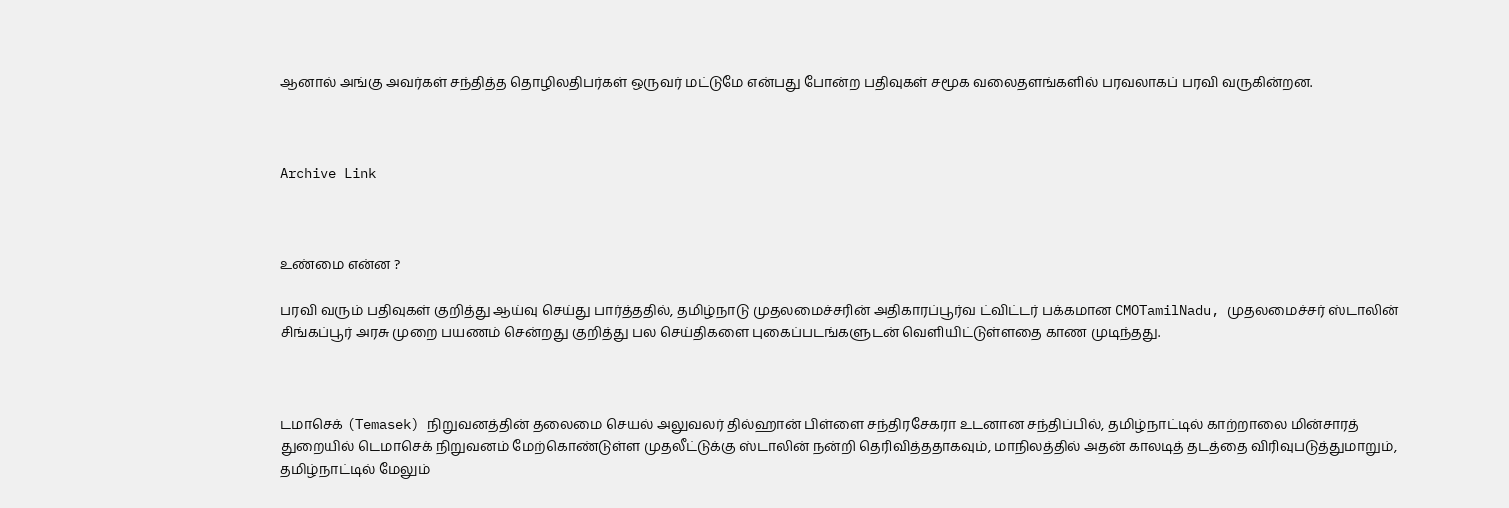ஆனால் அங்கு அவர்கள் சந்தித்த தொழிலதிபர்கள் ஒருவர் மட்டுமே என்பது போன்ற பதிவுகள் சமூக வலைதளங்களில் பரவலாகப் பரவி வருகின்றன.



Archive Link



உண்மை என்ன ?

பரவி வரும் பதிவுகள் குறித்து ஆய்வு செய்து பார்த்ததில், தமிழ்நாடு முதலமைச்சரின் அதிகாரப்பூர்வ ட்விட்டர் பக்கமான CMOTamilNadu, முதலமைச்சர் ஸ்டாலின் சிங்கப்பூர் அரசு முறை பயணம் சென்றது குறித்து பல செய்திகளை புகைப்படங்களுடன் வெளியிட்டுள்ளதை காண முடிந்தது.



டமாசெக் (Temasek) நிறுவனத்தின் தலைமை செயல் அலுவலர் தில்ஹான் பிள்ளை சந்திரசேகரா உடனான சந்திப்பில், தமிழ்நாட்டில் காற்றாலை மின்சாரத் துறையில் டெமாசெக் நிறுவனம் மேற்கொண்டுள்ள முதலீட்டுக்கு ஸ்டாலின் நன்றி தெரிவித்ததாகவும், மாநிலத்தில் அதன் காலடித் தடத்தை விரிவுபடுத்துமாறும், தமிழ்நாட்டில் மேலும்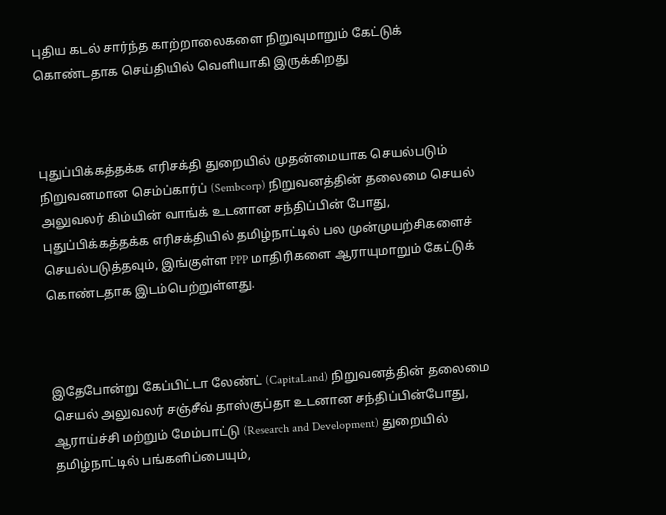புதிய கடல் சார்ந்த காற்றாலைகளை நிறுவுமாறும் கேட்டுக் கொண்டதாக செய்தியில் வெளியாகி இருக்கிறது



புதுப்பிக்கத்தக்க எரிசக்தி துறையில் முதன்மையாக செயல்படும் நிறுவனமான செம்ப்கார்ப் (Sembcorp) நிறுவனத்தின் தலைமை செயல் அலுவலர் கிம்யின் வாங்க் உடனான சந்திப்பின் போது, புதுப்பிக்கத்தக்க எரிசக்தியில் தமிழ்நாட்டில் பல முன்முயற்சிகளைச் செயல்படுத்தவும், இங்குள்ள PPP மாதிரிகளை ஆராயுமாறும் கேட்டுக் கொண்டதாக இடம்பெற்றுள்ளது.



இதேபோன்று கேப்பிட்டா லேண்ட் (CapitaLand) நிறுவனத்தின் தலைமை செயல் அலுவலர் சஞ்சீவ் தாஸ்குப்தா உடனான சந்திப்பின்போது, ஆராய்ச்சி மற்றும் மேம்பாட்டு (Research and Development) துறையில் தமிழ்நாட்டில் பங்களிப்பையும்,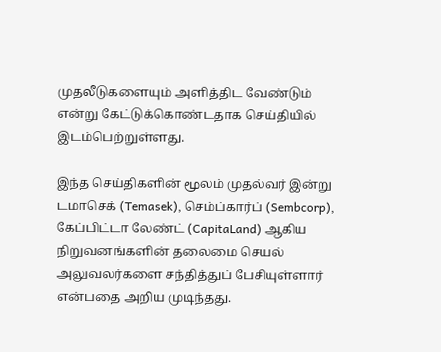முதலீடுகளையும் அளித்திட வேண்டும் என்று கேட்டுக்கொண்டதாக செய்தியில் இடம்பெற்றுள்ளது.

இந்த செய்திகளின் மூலம் முதல்வர் இன்று டமாசெக் (Temasek), செம்ப்கார்ப் (Sembcorp), கேப்பிட்டா லேண்ட் (CapitaLand) ஆகிய நிறுவனங்களின் தலைமை செயல் அலுவலர்களை சந்தித்துப் பேசியுள்ளார் என்பதை அறிய முடிந்தது.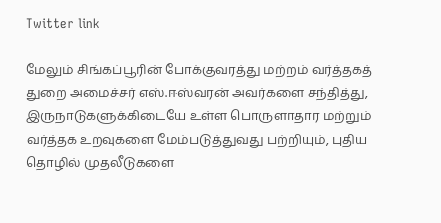Twitter link

மேலும் சிங்கப்பூரின் போக்குவரத்து மற்றம் வர்த்தகத் துறை அமைச்சர் எஸ்.ஈஸ்வரன் அவர்களை சந்தித்து, இருநாடுகளுக்கிடையே உள்ள பொருளாதார மற்றும் வர்த்தக உறவுகளை மேம்படுத்துவது பற்றியும், புதிய தொழில் முதலீடுகளை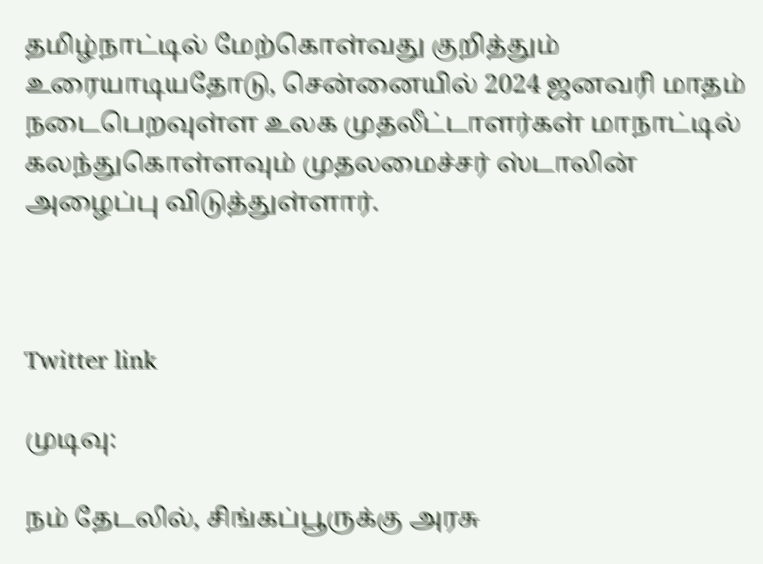தமிழ்நாட்டில் மேற்கொள்வது குறித்தும் உரையாடியதோடு, சென்னையில் 2024 ஜனவரி மாதம் நடைபெறவுள்ள உலக முதலீட்டாளர்கள் மாநாட்டில் கலந்துகொள்ளவும் முதலமைச்சர் ஸ்டாலின் அழைப்பு விடுத்துள்ளார்.



Twitter link

முடிவு:

நம் தேடலில், சிங்கப்பூருக்கு அரசு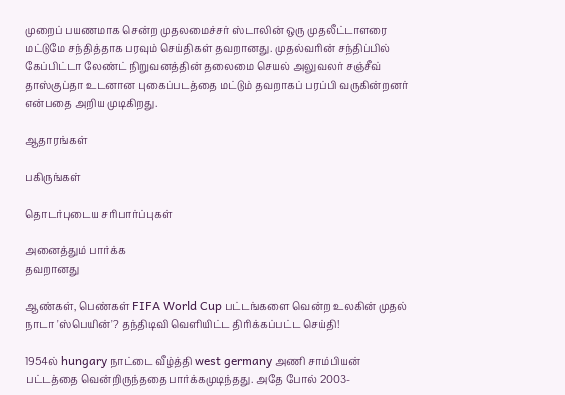முறைப் பயணமாக சென்ற முதலமைச்சர் ஸ்டாலின் ஒரு முதலீட்டாளரை மட்டுமே சந்தித்தாக பரவும் செய்திகள் தவறானது. முதல்வரின் சந்திப்பில் கேப்பிட்டா லேண்ட் நிறுவனத்தின் தலைமை செயல் அலுவலர் சஞ்சீவ் தாஸ்குப்தா உடனான புகைப்படத்தை மட்டும் தவறாகப் பரப்பி வருகின்றனர் என்பதை அறிய முடிகிறது.

ஆதாரங்கள்

பகிருங்கள்

தொடர்புடைய சரிபார்ப்புகள்

அனைத்தும் பார்க்க
தவறானது

ஆண்கள், பெண்கள் FIFA World Cup பட்டங்களை வென்ற உலகின் முதல் நாடா 'ஸ்பெயின்'? தந்திடிவி வெளியிட்ட திரிக்கப்பட்ட செய்தி!

1954ல் hungary நாட்டை வீழ்த்தி west germany அணி சாம்பியன் பட்டத்தை வென்றிருந்ததை பார்க்கமுடிந்தது. அதே போல் 2003-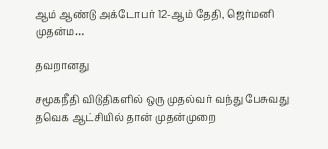ஆம் ஆண்டு அக்டோபர் 12-ஆம் தேதி, ஜெர்மனி முதன்ம…

தவறானது

சமூகநீதி விடுதிகளில் ஒரு முதல்வர் வந்து பேசுவது தவெக ஆட்சியில் தான் முதன்முறை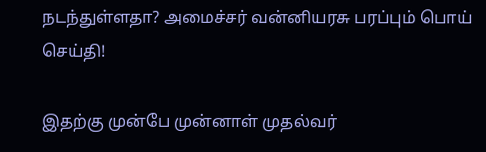நடந்துள்ளதா? அமைச்சர் வன்னியரசு பரப்பும் பொய் செய்தி!

இதற்கு முன்பே முன்னாள் முதல்வர்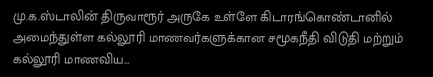மு.க.ஸ்டாலின் திருவாரூர் அருகே உள்ளே கிடாரங்கொண்டானில் அமைந்துள்ள கல்லூரி மாணவர்களுக்கான சமூகநீதி விடுதி மற்றும் கல்லூரி மாணவிய…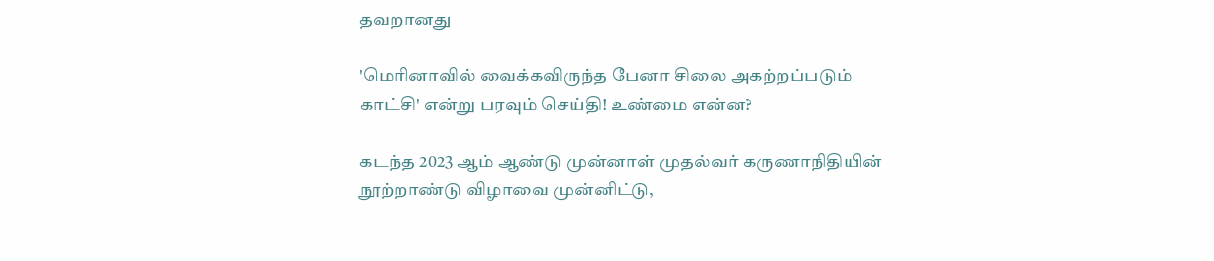தவறானது

'மெரினாவில் வைக்கவிருந்த பேனா சிலை அகற்றப்படும் காட்சி' என்று பரவும் செய்தி! உண்மை என்ன?

கடந்த 2023 ஆம் ஆண்டு முன்னாள் முதல்வர் கருணாநிதியின் நூற்றாண்டு விழாவை முன்னிட்டு,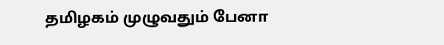தமிழகம் முழுவதும் பேனா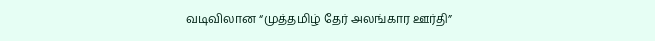வடிவிலான “முத்தமிழ் தேர் அலங்கார ஊர்தி”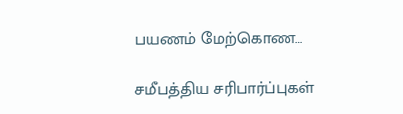பயணம் மேற்கொண…

சமீபத்திய சரிபார்ப்புகள்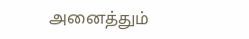அனைத்தும்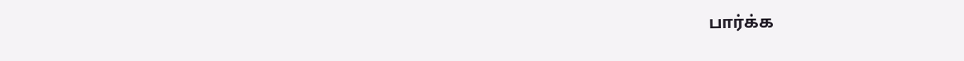பார்க்க